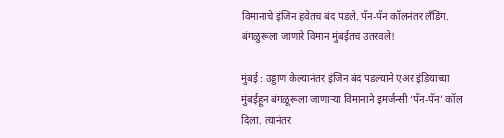विमानाचे इंजिन हवेतच बंद पडले. पॅन-पॅन कॉलनंतर लँडिंग. बंगळुरूला जाणारे विमान मुंबईतच उतरवले!

मुंबई : उड्डाण केल्यानंतर इंजिन बंद पडल्याने एअर इंडियाच्या मुंबईहून बंगळूरूला जाणाऱ्या विमानाने इमर्जन्सी ‘पॅन-पॅन’ कॉल दिला. त्यानंतर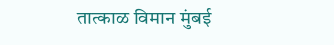तात्काळ विमान मुंबई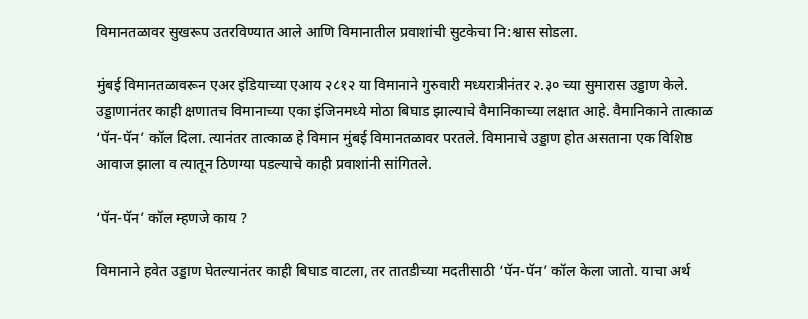विमानतळावर सुखरूप उतरविण्यात आले आणि विमानातील प्रवाशांची सुटकेचा नि:श्वास सोडला.

मुंबई विमानतळावरून एअर इंडियाच्या एआय २८१२ या विमानाने गुरुवारी मध्यरात्रीनंतर २.३० च्या सुमारास उड्डाण केले. उड्डाणानंतर काही क्षणातच विमानाच्या एका इंजिनमध्ये मोठा बिघाड झाल्याचे वैमानिकाच्या लक्षात आहे. वैमानिकाने तात्काळ ‘पॅन-पॅन’ कॉल दिला. त्यानंतर तात्काळ हे विमान मुंबई विमानतळावर परतले. विमानाचे उड्डाण होत असताना एक विशिष्ठ आवाज झाला व त्यातून ठिणग्या पडल्याचे काही प्रवाशांनी सांगितले.

‘पॅन-पॅन’ कॉल म्हणजे काय ?

विमानाने हवेत उड्डाण घेतल्यानंतर काही बिघाड वाटला, तर तातडीच्या मदतीसाठी ‘पॅन-पॅन’ कॉल केला जातो. याचा अर्थ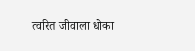त्वरित जीवाला धोका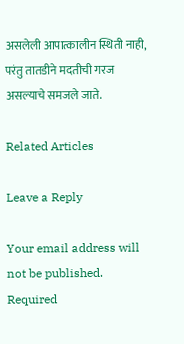असलेली आपात्कालीन स्थिती नाही, परंतु तातडीने मदतीची गरज असल्याचे समजले जाते.

Related Articles

Leave a Reply

Your email address will not be published. Required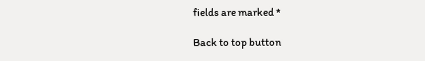fields are marked *

Back to top button